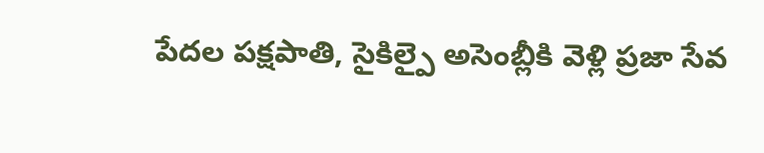పేదల పక్షపాతి, సైకిల్పై అసెంబ్లీకి వెళ్లి ప్రజా సేవ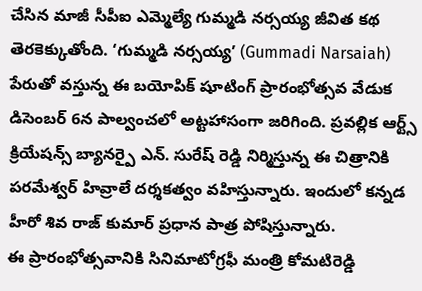చేసిన మాజీ సీపీఐ ఎమ్మెల్యే గుమ్మడి నర్సయ్య జీవిత కథ తెరకెక్కుతోంది. ‘గుమ్మడి నర్సయ్య’ (Gummadi Narsaiah) పేరుతో వస్తున్న ఈ బయోపిక్ షూటింగ్ ప్రారంభోత్సవ వేడుక డిసెంబర్ 6న పాల్వంచలో అట్టహాసంగా జరిగింది. ప్రవల్లిక ఆర్ట్స్ క్రియేషన్స్ బ్యానర్పై ఎన్. సురేష్ రెడ్డి నిర్మిస్తున్న ఈ చిత్రానికి పరమేశ్వర్ హివ్రాలే దర్శకత్వం వహిస్తున్నారు. ఇందులో కన్నడ హీరో శివ రాజ్ కుమార్ ప్రధాన పాత్ర పోషిస్తున్నారు.
ఈ ప్రారంభోత్సవానికి సినిమాటోగ్రఫీ మంత్రి కోమటిరెడ్డి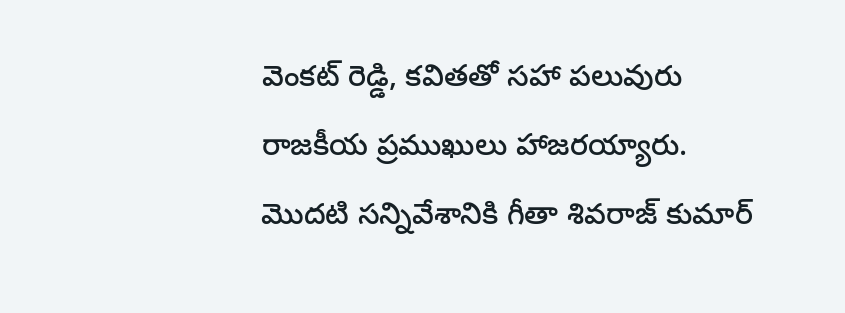వెంకట్ రెడ్డి, కవితతో సహా పలువురు రాజకీయ ప్రముఖులు హాజరయ్యారు. మొదటి సన్నివేశానికి గీతా శివరాజ్ కుమార్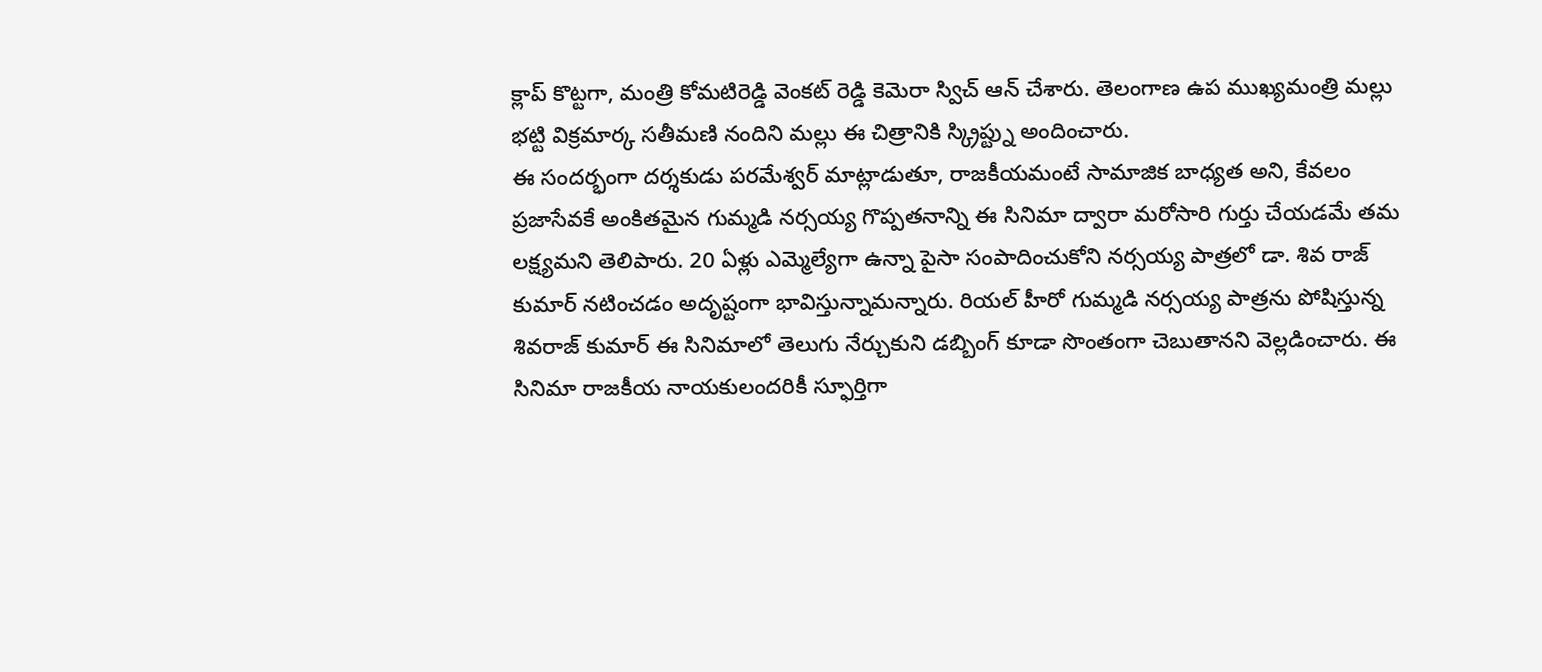క్లాప్ కొట్టగా, మంత్రి కోమటిరెడ్డి వెంకట్ రెడ్డి కెమెరా స్విచ్ ఆన్ చేశారు. తెలంగాణ ఉప ముఖ్యమంత్రి మల్లు భట్టి విక్రమార్క సతీమణి నందిని మల్లు ఈ చిత్రానికి స్క్రిప్ట్ను అందించారు.
ఈ సందర్భంగా దర్శకుడు పరమేశ్వర్ మాట్లాడుతూ, రాజకీయమంటే సామాజిక బాధ్యత అని, కేవలం ప్రజాసేవకే అంకితమైన గుమ్మడి నర్సయ్య గొప్పతనాన్ని ఈ సినిమా ద్వారా మరోసారి గుర్తు చేయడమే తమ లక్ష్యమని తెలిపారు. 20 ఏళ్లు ఎమ్మెల్యేగా ఉన్నా పైసా సంపాదించుకోని నర్సయ్య పాత్రలో డా. శివ రాజ్ కుమార్ నటించడం అదృష్టంగా భావిస్తున్నామన్నారు. రియల్ హీరో గుమ్మడి నర్సయ్య పాత్రను పోషిస్తున్న శివరాజ్ కుమార్ ఈ సినిమాలో తెలుగు నేర్చుకుని డబ్బింగ్ కూడా సొంతంగా చెబుతానని వెల్లడించారు. ఈ సినిమా రాజకీయ నాయకులందరికీ స్ఫూర్తిగా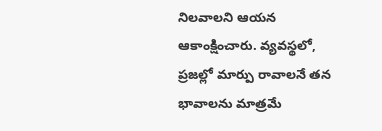నిలవాలని ఆయన ఆకాంక్షించారు. వ్యవస్థలో, ప్రజల్లో మార్పు రావాలనే తన భావాలను మాత్రమే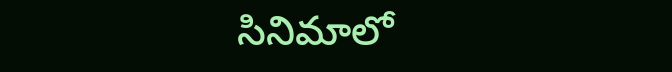సినిమాలో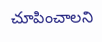చూపించాలని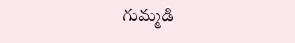గుమ్మడి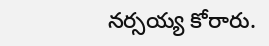నర్సయ్య కోరారు.